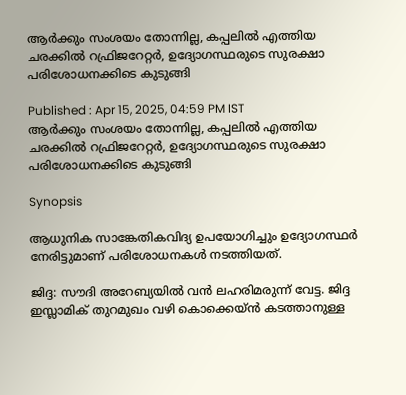ആര്‍ക്കും സംശയം തോന്നില്ല, കപ്പലിൽ എത്തിയ ചരക്കിൽ റഫ്രിജറേറ്റർ, ഉദ്യോഗസ്ഥരുടെ സുരക്ഷാ പരിശോധനക്കിടെ കുടുങ്ങി

Published : Apr 15, 2025, 04:59 PM IST
ആര്‍ക്കും സംശയം തോന്നില്ല, കപ്പലിൽ എത്തിയ ചരക്കിൽ റഫ്രിജറേറ്റർ, ഉദ്യോഗസ്ഥരുടെ സുരക്ഷാ പരിശോധനക്കിടെ കുടുങ്ങി

Synopsis

ആധുനിക സാങ്കേതികവിദ്യ ഉപയോഗിച്ചും ഉദ്യോഗസ്ഥര്‍ നേരിട്ടുമാണ് പരിശോധനകൾ നടത്തിയത്.

ജിദ്ദ: സൗദി അറേബ്യയില്‍ വന്‍ ലഹരിമരുന്ന് വേട്ട. ജിദ്ദ ഇസ്ലാമിക് തുറമുഖം വഴി കൊക്കെയ്ന്‍ കടത്താനുള്ള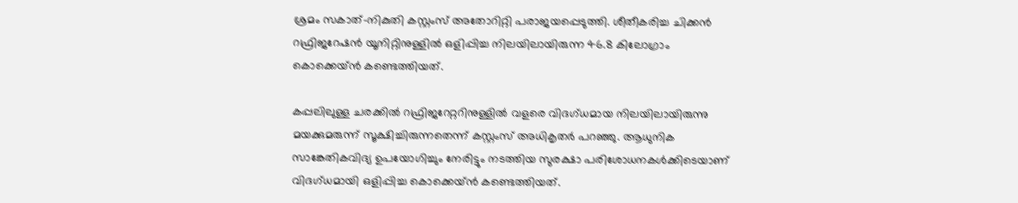ശ്രമം സകാത്-നികുതി കസ്റ്റംസ് അതോറിറ്റി പരാജയപ്പെടുത്തി. ശീതീകരിച്ച ചിക്കൻ റഫ്രിജറേഷൻ യൂനിറ്റിനുള്ളിൽ ഒളിപ്പിച്ച നിലയിലായിരുന്ന 46.8 കിലോഗ്രാം കൊക്കെയ്ൻ കണ്ടെത്തിയത്.

കപ്പലിലുള്ള ചരക്കിൽ റഫ്രിജറേറ്ററിനുള്ളിൽ വളരെ വിദഗ്ധമായ നിലയിലായിരുന്നു മയക്കുമരുന്ന് സൂക്ഷിച്ചിരുന്നതെന്ന് കസ്റ്റംസ് അധികൃതർ പറഞ്ഞു. ആധുനിക സാങ്കേതികവിദ്യ ഉപയോഗിച്ചും നേരിട്ടും നടത്തിയ സുരക്ഷാ പരിശോധനകള്‍ക്കിടെയാണ് വിദഗ്ധമായി ഒളിപ്പിച്ച കൊക്കെയ്ന്‍ കണ്ടെത്തിയത്.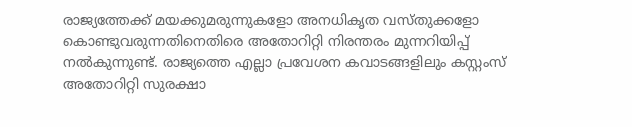രാജ്യത്തേക്ക് മയക്കുമരുന്നുകളോ അനധികൃത വസ്തുക്കളോ കൊണ്ടുവരുന്നതിനെതിരെ അതോറിറ്റി നിരന്തരം മുന്നറിയിപ്പ് നൽകുന്നുണ്ട്. രാജ്യത്തെ എല്ലാ പ്രവേശന കവാടങ്ങളിലും കസ്റ്റംസ് അതോറിറ്റി സുരക്ഷാ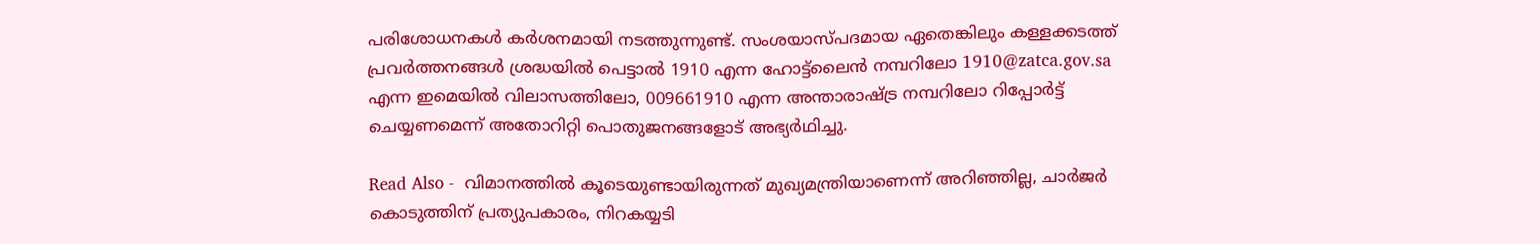പരിശോധനകൾ കര്‍ശനമായി നടത്തുന്നുണ്ട്. സംശയാസ്പദമായ ഏതെങ്കിലും കള്ളക്കടത്ത് പ്രവർത്തനങ്ങൾ ശ്രദ്ധയിൽ പെട്ടാൽ 1910 എന്ന ഹോട്ട്‌ലൈൻ നമ്പറിലോ 1910@zatca.gov.sa എന്ന ഇമെയിൽ വിലാസത്തിലോ, 009661910 എന്ന അന്താരാഷ്ട്ര നമ്പറിലോ റിപ്പോർട്ട് ചെയ്യണമെന്ന് അതോറിറ്റി പൊതുജനങ്ങളോട് അഭ്യർഥിച്ചു.

Read Also -  വിമാനത്തിൽ കൂടെയുണ്ടായിരുന്നത് മുഖ്യമന്ത്രിയാണെന്ന് അറിഞ്ഞില്ല, ചാർജർ കൊടുത്തിന് പ്രത്യുപകാരം, നിറകയ്യടി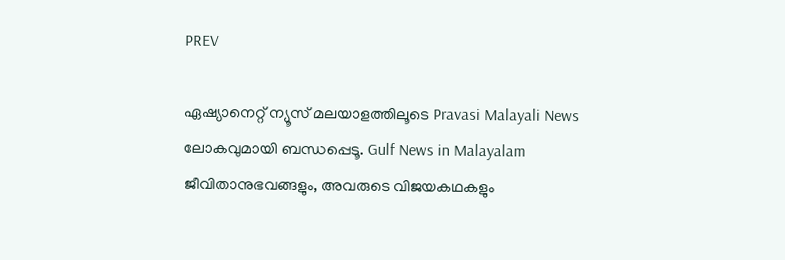PREV

ഏഷ്യാനെറ്റ് ന്യൂസ് മലയാളത്തിലൂടെ Pravasi Malayali News ലോകവുമായി ബന്ധപ്പെടൂ. Gulf News in Malayalam  ജീവിതാനുഭവങ്ങളും, അവരുടെ വിജയകഥകളും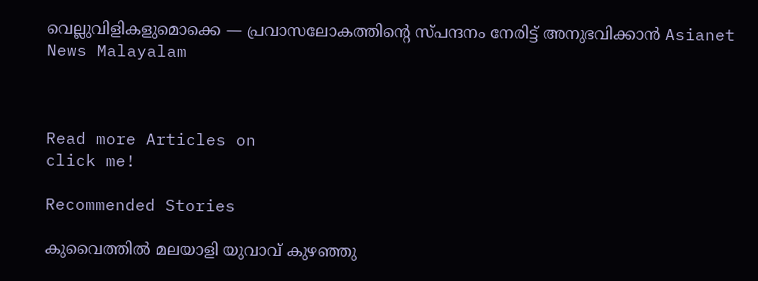വെല്ലുവിളികളുമൊക്കെ — പ്രവാസലോകത്തിന്റെ സ്പന്ദനം നേരിട്ട് അനുഭവിക്കാൻ Asianet News Malayalam



Read more Articles on
click me!

Recommended Stories

കുവൈത്തിൽ മലയാളി യുവാവ് കുഴഞ്ഞു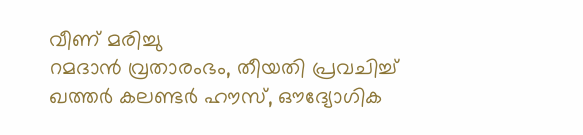വീണ് മരിച്ചു
റമദാൻ വ്രതാരംഭം, തീയതി പ്രവചിച്ച് ഖത്തർ കലണ്ടർ ഹൗസ്, ഔദ്യോഗിക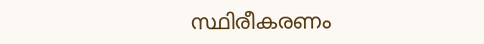സ്ഥിരീകരണം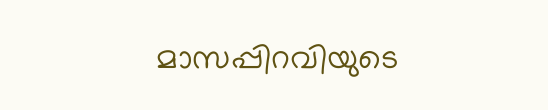മാസപ്പിറവിയുടെ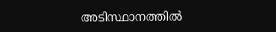അടിസ്ഥാനത്തിൽ